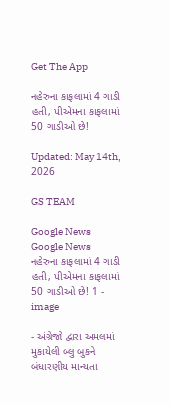Get The App

નહેરુના કાફલામાં 4 ગાડી હતી, પીએમના કાફલામાં 50 ગાડીઓ છે!

Updated: May 14th, 2026

GS TEAM

Google News
Google News
નહેરુના કાફલામાં 4 ગાડી હતી, પીએમના કાફલામાં 50 ગાડીઓ છે! 1 - image

- અંગ્રેજો દ્વારા અમલમાં મુકાયેલી બ્લુ બુકને બંધારણીય માન્યતા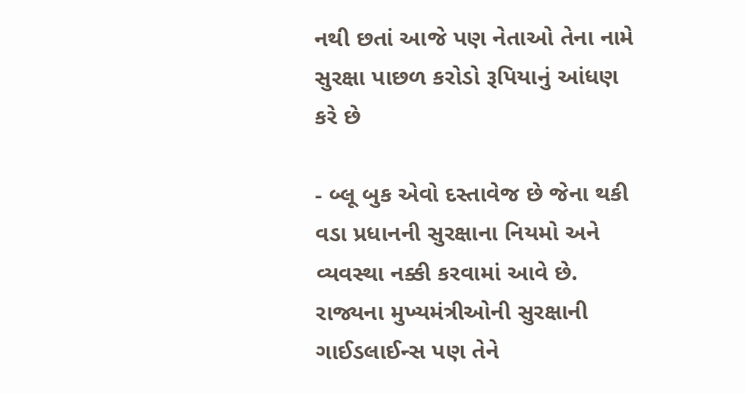નથી છતાં આજે પણ નેતાઓ તેના નામે સુરક્ષા પાછળ કરોડો રૂપિયાનું આંધણ કરે છે

- બ્લૂ બુક એવો દસ્તાવેજ છે જેના થકી વડા પ્રધાનની સુરક્ષાના નિયમો અને વ્યવસ્થા નક્કી કરવામાં આવે છે. રાજ્યના મુખ્યમંત્રીઓની સુરક્ષાની ગાઈડલાઈન્સ પણ તેને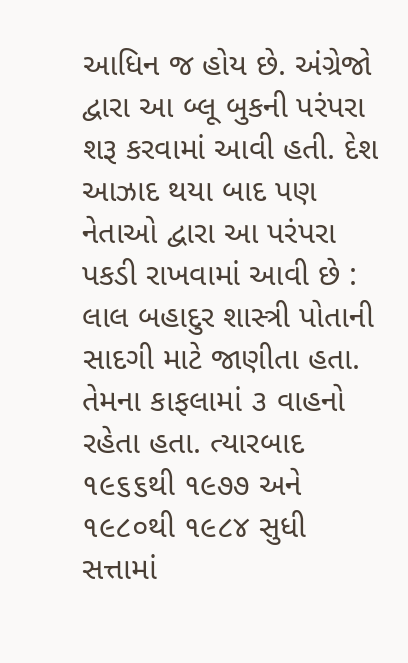આધિન જ હોય છે. અંગ્રેજો દ્વારા આ બ્લૂ બુકની પરંપરા શરૂ કરવામાં આવી હતી. દેશ આઝાદ થયા બાદ પણ નેતાઓ દ્વારા આ પરંપરા પકડી રાખવામાં આવી છે : લાલ બહાદુર શાસ્ત્રી પોતાની સાદગી માટે જાણીતા હતા. તેમના કાફલામાં ૩ વાહનો રહેતા હતા. ત્યારબાદ ૧૯૬૬થી ૧૯૭૭ અને ૧૯૮૦થી ૧૯૮૪ સુધી સત્તામાં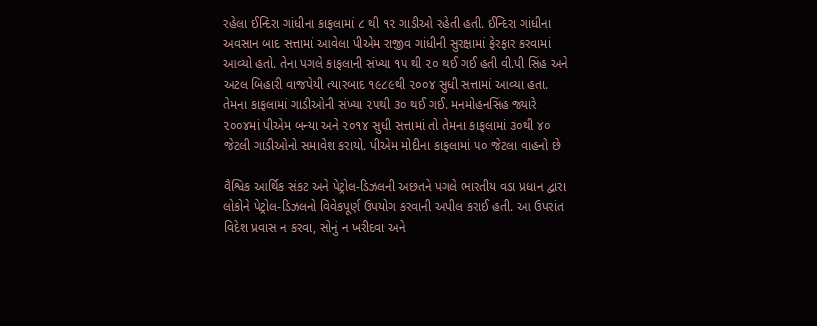રહેલા ઈન્દિરા ગાંધીના કાફલામાં ૮ થી ૧૨ ગાડીઓ રહેતી હતી. ઈન્દિરા ગાંધીના અવસાન બાદ સત્તામાં આવેલા પીએમ રાજીવ ગાંધીની સુરક્ષામાં ફેરફાર કરવામાં આવ્યો હતો. તેના પગલે કાફલાની સંખ્યા ૧૫ થી ૨૦ થઈ ગઈ હતી વી.પી સિંહ અને અટલ બિહારી વાજપેયી ત્યારબાદ ૧૯૮૯થી ૨૦૦૪ સુધી સત્તામાં આવ્યા હતા. તેમના કાફલામાં ગાડીઓની સંખ્યા ૨૫થી ૩૦ થઈ ગઈ. મનમોહનસિંહ જ્યારે ૨૦૦૪માં પીએમ બન્યા અને ૨૦૧૪ સુધી સત્તામાં તો તેમના કાફલામાં ૩૦થી ૪૦ જેટલી ગાડીઓનો સમાવેશ કરાયો. પીએમ મોદીના કાફલામાં ૫૦ જેટલા વાહનો છે

વૈશ્વિક આર્થિક સંકટ અને પેટ્રોલ-ડિઝલની અછતને પગલે ભારતીય વડા પ્રધાન દ્વારા લોકોને પેટ્રોલ-ડિઝલનો વિવેકપૂર્ણ ઉપયોગ કરવાની અપીલ કરાઈ હતી. આ ઉપરાંત વિદેશ પ્રવાસ ન કરવા, સોનું ન ખરીદવા અને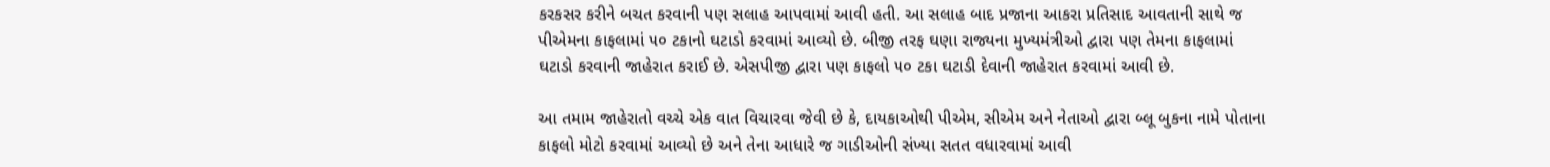કરકસર કરીને બચત કરવાની પણ સલાહ આપવામાં આવી હતી. આ સલાહ બાદ પ્રજાના આકરા પ્રતિસાદ આવતાની સાથે જ પીએમના કાફલામાં ૫૦ ટકાનો ઘટાડો કરવામાં આવ્યો છે. બીજી તરફ ઘણા રાજ્યના મુખ્યમંત્રીઓ દ્વારા પણ તેમના કાફલામાં ઘટાડો કરવાની જાહેરાત કરાઈ છે. એસપીજી દ્વારા પણ કાફલો ૫૦ ટકા ઘટાડી દેવાની જાહેરાત કરવામાં આવી છે.

આ તમામ જાહેરાતો વચ્ચે એક વાત વિચારવા જેવી છે કે, દાયકાઓથી પીએમ, સીએમ અને નેતાઓ દ્વારા બ્લૂ બુકના નામે પોતાના કાફલો મોટો કરવામાં આવ્યો છે અને તેના આધારે જ ગાડીઓની સંખ્યા સતત વધારવામાં આવી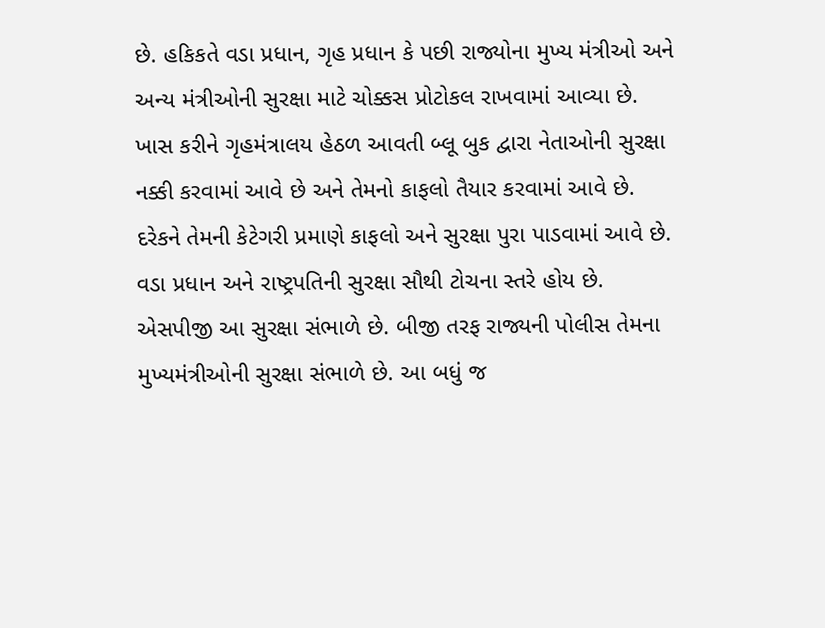છે. હકિકતે વડા પ્રધાન, ગૃહ પ્રધાન કે પછી રાજ્યોના મુખ્ય મંત્રીઓ અને અન્ય મંત્રીઓની સુરક્ષા માટે ચોક્કસ પ્રોટોકલ રાખવામાં આવ્યા છે. ખાસ કરીને ગૃહમંત્રાલય હેઠળ આવતી બ્લૂ બુક દ્વારા નેતાઓની સુરક્ષા નક્કી કરવામાં આવે છે અને તેમનો કાફલો તૈયાર કરવામાં આવે છે. દરેકને તેમની કેટેગરી પ્રમાણે કાફલો અને સુરક્ષા પુરા પાડવામાં આવે છે. વડા પ્રધાન અને રાષ્ટ્રપતિની સુરક્ષા સૌથી ટોચના સ્તરે હોય છે. એસપીજી આ સુરક્ષા સંભાળે છે. બીજી તરફ રાજ્યની પોલીસ તેમના મુખ્યમંત્રીઓની સુરક્ષા સંભાળે છે. આ બધું જ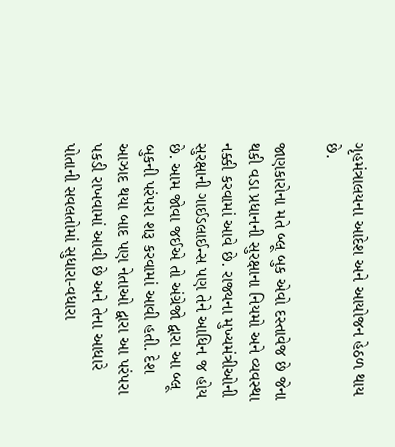ગૃહમંત્રાલયના આદેશ અને આયોજન હેઠળ થાય છે.

જાણકારોના મતે બ્લૂ બુક એવો દસ્તાવેજ છે જેના થકી વડા પ્રધાનની સુરક્ષાના નિયમો અને વ્યવસ્થા નક્કી કરવામાં આવે છે. રાજ્યના મુખ્યમંત્રીઓની સુરક્ષાની ગાઈડલાઈન્સ પણ તેને આધિન જ હોય છે. આમ જોવા જઈએ તો અંગ્રેજો દ્વારા આ બ્લૂ બુકની પરંપરા શરૂ કરવામાં આવી હતી. દેશ આઝાદ થયા બાદ પણ નેતાઓ દ્વારા આ પરંપરા પકડી રાખવામાં આવી છે અને તેના આધારે પોતાની સવલતોમાં સુધારા-વધારા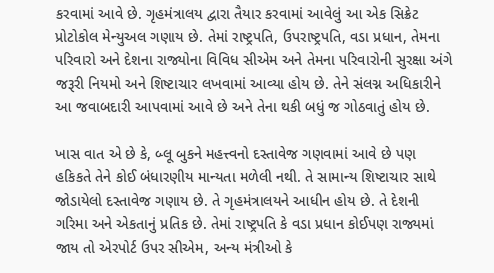કરવામાં આવે છે. ગૃહમંત્રાલય દ્વારા તૈયાર કરવામાં આવેલું આ એક સિક્રેટ પ્રોટોકોલ મેન્યુઅલ ગણાય છે. તેમાં રાષ્ટ્રપતિ, ઉપરાષ્ટ્રપતિ, વડા પ્રધાન, તેમના પરિવારો અને દેશના રાજ્યોના વિવિધ સીએમ અને તેમના પરિવારોની સુરક્ષા અંગે જરૂરી નિયમો અને શિષ્ટાચાર લખવામાં આવ્યા હોય છે. તેને સંલગ્ન અધિકારીને આ જવાબદારી આપવામાં આવે છે અને તેના થકી બધું જ ગોઠવાતું હોય છે.

ખાસ વાત એ છે કે, બ્લૂ બુકને મહત્ત્વનો દસ્તાવેજ ગણવામાં આવે છે પણ હકિકતે તેને કોઈ બંધારણીય માન્યતા મળેલી નથી. તે સામાન્ય શિષ્ટાચાર સાથે જોડાયેલો દસ્તાવેજ ગણાય છે. તે ગૃહમંત્રાલયને આધીન હોય છે. તે દેશની ગરિમા અને એકતાનું પ્રતિક છે. તેમાં રાષ્ટ્રપતિ કે વડા પ્રધાન કોઈપણ રાજ્યમાં જાય તો એરપોર્ટ ઉપર સીએમ, અન્ય મંત્રીઓ કે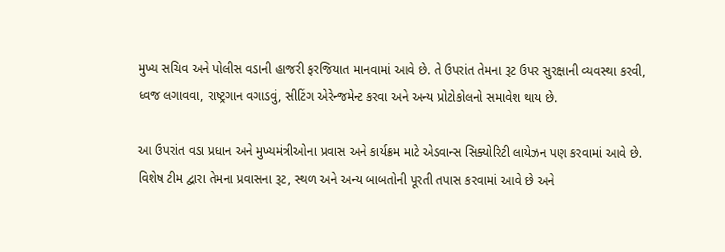મુખ્ય સચિવ અને પોલીસ વડાની હાજરી ફરજિયાત માનવામાં આવે છે. તે ઉપરાંત તેમના રૂટ ઉપર સુરક્ષાની વ્યવસ્થા કરવી, ધ્વજ લગાવવા, રાષ્ટ્રગાન વગાડવું, સીટિંગ એરેન્જમેન્ટ કરવા અને અન્ય પ્રોટોકોલનો સમાવેશ થાય છે.

આ ઉપરાંત વડા પ્રધાન અને મુખ્યમંત્રીઓના પ્રવાસ અને કાર્યક્રમ માટે એડવાન્સ સિક્યોરિટી લાયેઝન પણ કરવામાં આવે છે. વિશેષ ટીમ દ્વારા તેમના પ્રવાસના રૂટ, સ્થળ અને અન્ય બાબતોની પૂરતી તપાસ કરવામાં આવે છે અને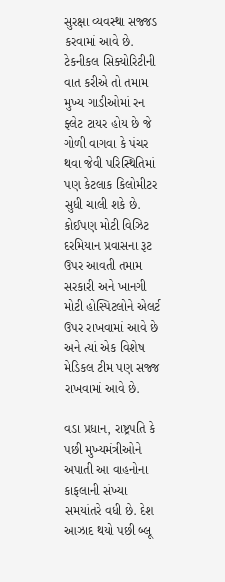સુરક્ષા વ્યવસ્થા સજ્જડ કરવામાં આવે છે. ટેકનીકલ સિક્યોરિટીની વાત કરીએ તો તમામ મુખ્ય ગાડીઓમાં રન ફ્લેટ ટાયર હોય છે જે ગોળી વાગવા કે પંચર થવા જેવી પરિસ્થિતિમાં પણ કેટલાક કિલોમીટર સુધી ચાલી શકે છે. કોઈપણ મોટી વિઝિટ દરમિયાન પ્રવાસના રૂટ ઉપર આવતી તમામ સરકારી અને ખાનગી મોટી હોસ્પિટલોને એલર્ટ ઉપર રાખવામાં આવે છે અને ત્યાં એક વિશેષ મેડિકલ ટીમ પણ સજ્જ રાખવામાં આવે છે.

વડા પ્રધાન, રાષ્ટ્રપતિ કે પછી મુખ્યમંત્રીઓને અપાતી આ વાહનોના કાફલાની સંખ્યા સમયાંતરે વધી છે. દેશ આઝાદ થયો પછી બ્લૂ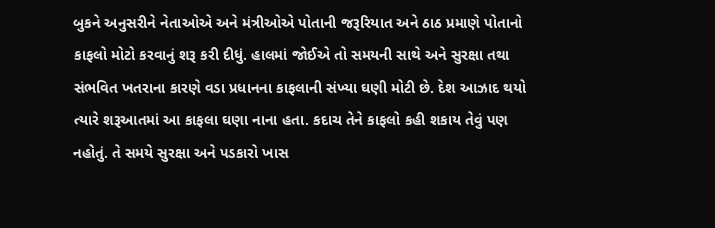બુકને અનુસરીને નેતાઓએ અને મંત્રીઓએ પોતાની જરૂરિયાત અને ઠાઠ પ્રમાણે પોતાનો કાફલો મોટો કરવાનું શરૂ કરી દીધું. હાલમાં જોઈએ તો સમયની સાથે અને સુરક્ષા તથા સંભવિત ખતરાના કારણે વડા પ્રધાનના કાફલાની સંખ્યા ઘણી મોટી છે. દેશ આઝાદ થયો ત્યારે શરૂઆતમાં આ કાફલા ઘણા નાના હતા. કદાચ તેને કાફલો કહી શકાય તેવું પણ નહોતું. તે સમયે સુરક્ષા અને પડકારો ખાસ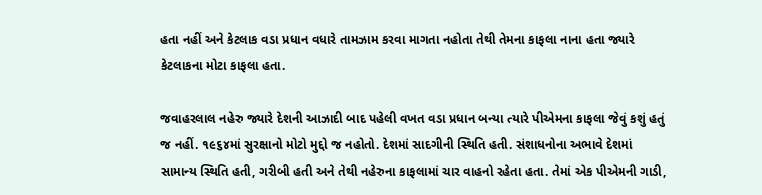હતા નહીં અને કેટલાક વડા પ્રધાન વધારે તામઝામ કરવા માગતા નહોતા તેથી તેમના કાફલા નાના હતા જ્યારે કેટલાકના મોટા કાફલા હતા.

જવાહરલાલ નહેરુ જ્યારે દેશની આઝાદી બાદ પહેલી વખત વડા પ્રધાન બન્યા ત્યારે પીએમના કાફલા જેવું કશું હતું જ નહીં. ૧૯૬૪માં સુરક્ષાનો મોટો મુદ્દો જ નહોતો. દેશમાં સાદગીની સ્થિતિ હતી. સંશાધનોના અભાવે દેશમાં સામાન્ય સ્થિતિ હતી, ગરીબી હતી અને તેથી નહેરુના કાફલામાં ચાર વાહનો રહેતા હતા. તેમાં એક પીએમની ગાડી,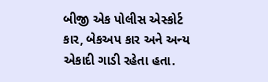બીજી એક પોલીસ એસ્કોર્ટ કાર, બેકઅપ કાર અને અન્ય એકાદી ગાડી રહેતા હતા.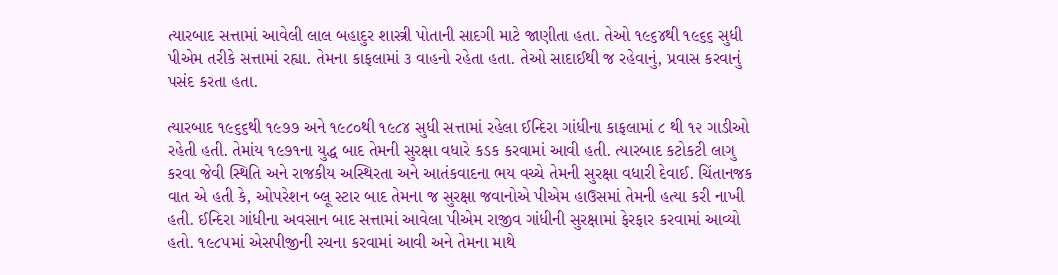ત્યારબાદ સત્તામાં આવેલી લાલ બહાદુર શાસ્ત્રી પોતાની સાદગી માટે જાણીતા હતા. તેઓ ૧૯૬૪થી ૧૯૬૬ સુધી પીએમ તરીકે સત્તામાં રહ્યા. તેમના કાફલામાં ૩ વાહનો રહેતા હતા. તેઓ સાદાઈથી જ રહેવાનું, પ્રવાસ કરવાનું પસંદ કરતા હતા.

ત્યારબાદ ૧૯૬૬થી ૧૯૭૭ અને ૧૯૮૦થી ૧૯૮૪ સુધી સત્તામાં રહેલા ઈન્દિરા ગાંધીના કાફલામાં ૮ થી ૧૨ ગાડીઓ રહેતી હતી. તેમાંય ૧૯૭૧ના યુદ્ધ બાદ તેમની સુરક્ષા વધારે કડક કરવામાં આવી હતી. ત્યારબાદ કટોકટી લાગુ કરવા જેવી સ્થિતિ અને રાજકીય અસ્થિરતા અને આતંકવાદના ભય વચ્ચે તેમની સુરક્ષા વધારી દેવાઈ. ચિંતાનજક વાત એ હતી કે, ઓપરેશન બ્લૂ સ્ટાર બાદ તેમના જ સુરક્ષા જવાનોએ પીએમ હાઉસમાં તેમની હત્યા કરી નાખી હતી. ઈન્દિરા ગાંધીના અવસાન બાદ સત્તામાં આવેલા પીએમ રાજીવ ગાંધીની સુરક્ષામાં ફેરફાર કરવામાં આવ્યો હતો. ૧૯૮૫માં એસપીજીની રચના કરવામાં આવી અને તેમના માથે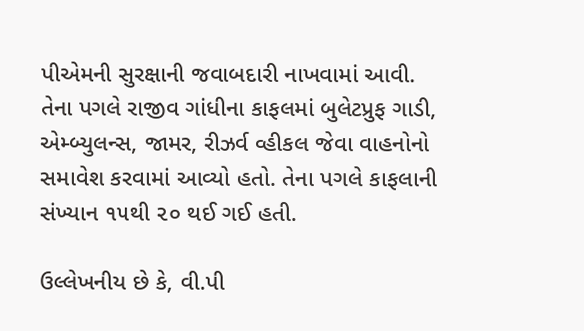પીએમની સુરક્ષાની જવાબદારી નાખવામાં આવી. તેના પગલે રાજીવ ગાંધીના કાફલમાં બુલેટપ્રુફ ગાડી, એમ્બ્યુલન્સ, જામર, રીઝર્વ વ્હીકલ જેવા વાહનોનો સમાવેશ કરવામાં આવ્યો હતો. તેના પગલે કાફલાની સંખ્યાન ૧૫થી ૨૦ થઈ ગઈ હતી.

ઉલ્લેખનીય છે કે, વી.પી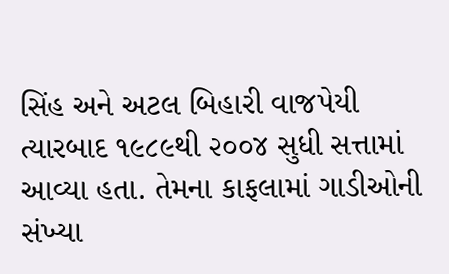સિંહ અને અટલ બિહારી વાજપેયી ત્યારબાદ ૧૯૮૯થી ૨૦૦૪ સુધી સત્તામાં આવ્યા હતા. તેમના કાફલામાં ગાડીઓની સંખ્યા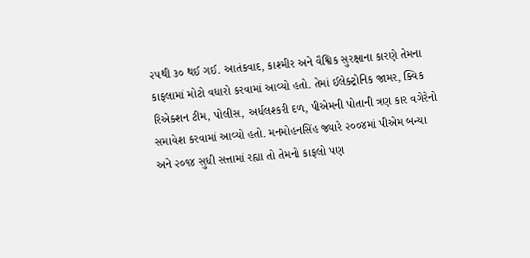૨૫થી ૩૦ થઈ ગઈ. આતંકવાદ, કાશ્મીર અને વૈશ્વિક સુરક્ષાના કારણે તેમના કાફલામાં મોટો વધારો કરવામાં આવ્યો હતો. તેમાં ઈલેક્ટ્રોનિક જામર, ક્વિક રિએક્શન ટીમ, પોલીસ, અર્ધલશ્કરી દળ, પીએમની પોતાની ત્રણ કાર વગેરેનો સમાવેશ કરવામાં આવ્યો હતો. મનમોહનસિંહ જ્યારે ૨૦૦૪માં પીએમ બન્યા અને ૨૦૧૪ સુધી સત્તામાં રહ્યા તો તેમનો કાફલો પણ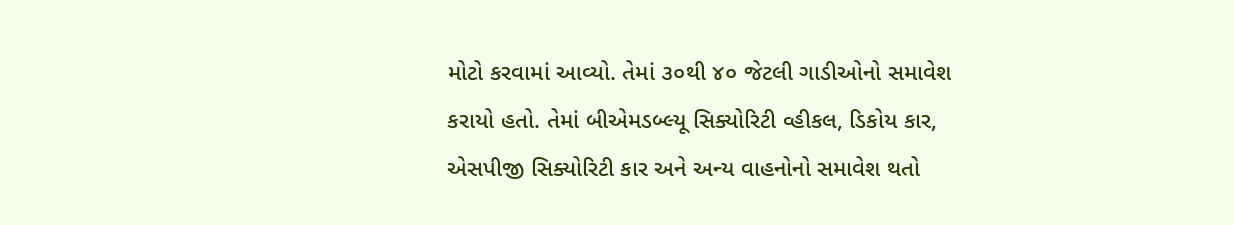મોટો કરવામાં આવ્યો. તેમાં ૩૦થી ૪૦ જેટલી ગાડીઓનો સમાવેશ કરાયો હતો. તેમાં બીએમડબ્લ્યૂ સિક્યોરિટી વ્હીકલ, ડિકોય કાર, એસપીજી સિક્યોરિટી કાર અને અન્ય વાહનોનો સમાવેશ થતો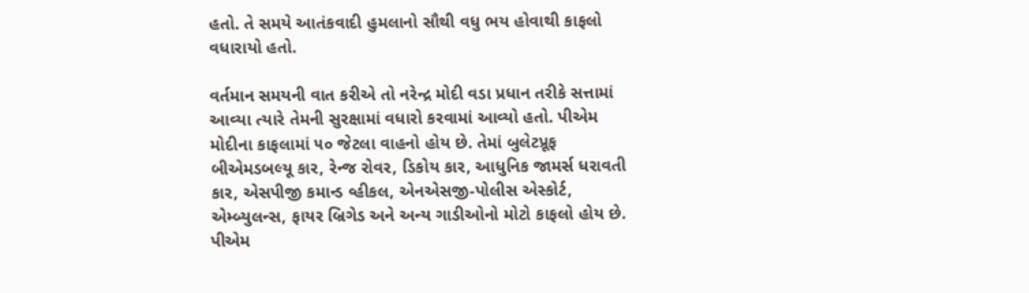હતો. તે સમયે આતંકવાદી હુમલાનો સૌથી વધુ ભય હોવાથી કાફલો વધારાયો હતો.

વર્તમાન સમયની વાત કરીએ તો નરેન્દ્ર મોદી વડા પ્રધાન તરીકે સત્તામાં આવ્યા ત્યારે તેમની સુરક્ષામાં વધારો કરવામાં આવ્યો હતો. પીએમ મોદીના કાફલામાં ૫૦ જેટલા વાહનો હોય છે. તેમાં બુલેટપ્રૂફ બીએમડબલ્યૂ કાર, રેન્જ રોવર, ડિકોય કાર, આધુનિક જામર્સ ધરાવતી કાર, એસપીજી કમાન્ડ વ્હીકલ, એનએસજી-પોલીસ એસ્કોર્ટ, એમ્બ્યુલન્સ, ફાયર બ્રિગેડ અને અન્ય ગાડીઓનો મોટો કાફલો હોય છે. પીએમ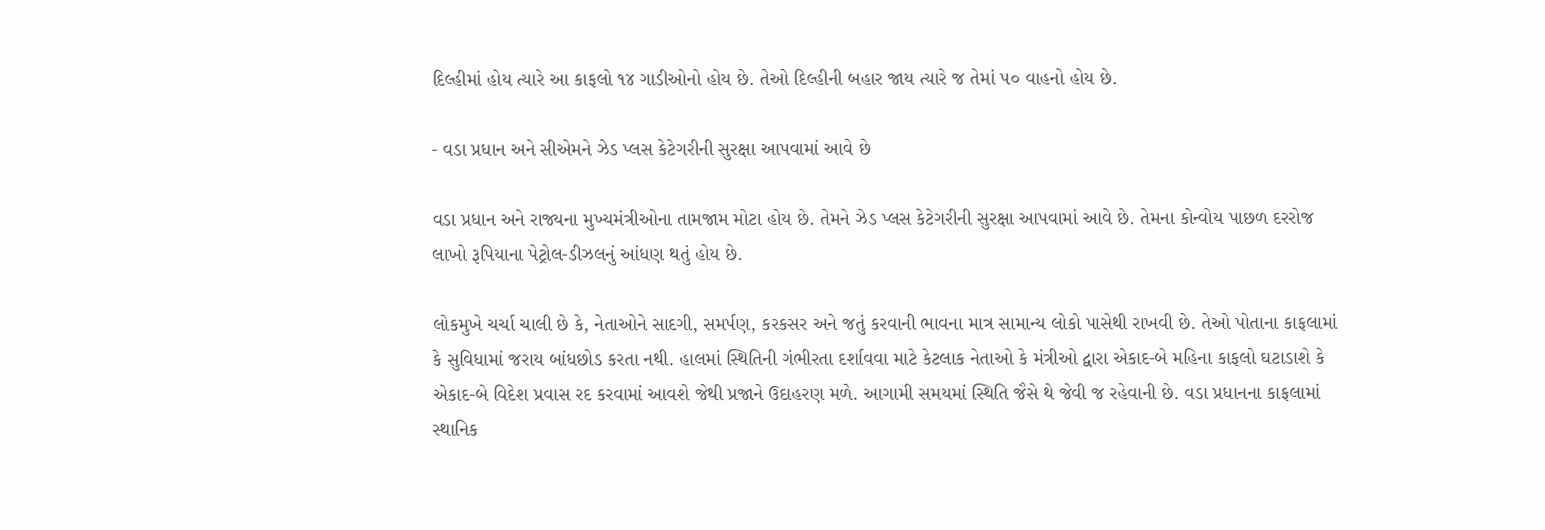દિલ્હીમાં હોય ત્યારે આ કાફલો ૧૪ ગાડીઓનો હોય છે. તેઓ દિલ્હીની બહાર જાય ત્યારે જ તેમાં ૫૦ વાહનો હોય છે.

- વડા પ્રધાન અને સીએમને ઝેડ પ્લસ કેટેગરીની સુરક્ષા આપવામાં આવે છે

વડા પ્રધાન અને રાજ્યના મુખ્યમંત્રીઓના તામજામ મોટા હોય છે. તેમને ઝેડ પ્લસ કેટેગરીની સુરક્ષા આપવામાં આવે છે. તેમના કોન્વોય પાછળ દરરોજ લાખો રૂપિયાના પેટ્રોલ-ડીઝલનું આંધણ થતું હોય છે.

લોકમુખે ચર્ચા ચાલી છે કે, નેતાઓને સાદગી, સમર્પણ, કરકસર અને જતું કરવાની ભાવના માત્ર સામાન્ય લોકો પાસેથી રાખવી છે. તેઓ પોતાના કાફલામાં કે સુવિધામાં જરાય બાંધછોડ કરતા નથી. હાલમાં સ્થિતિની ગંભીરતા દર્શાવવા માટે કેટલાક નેતાઓ કે મંત્રીઓ દ્વારા એકાદ-બે મહિના કાફલો ઘટાડાશે કે એકાદ-બે વિદેશ પ્રવાસ રદ કરવામાં આવશે જેથી પ્રજાને ઉદાહરણ મળે. આગામી સમયમાં સ્થિતિ જૈસે થે જેવી જ રહેવાની છે. વડા પ્રધાનના કાફલામાં સ્થાનિક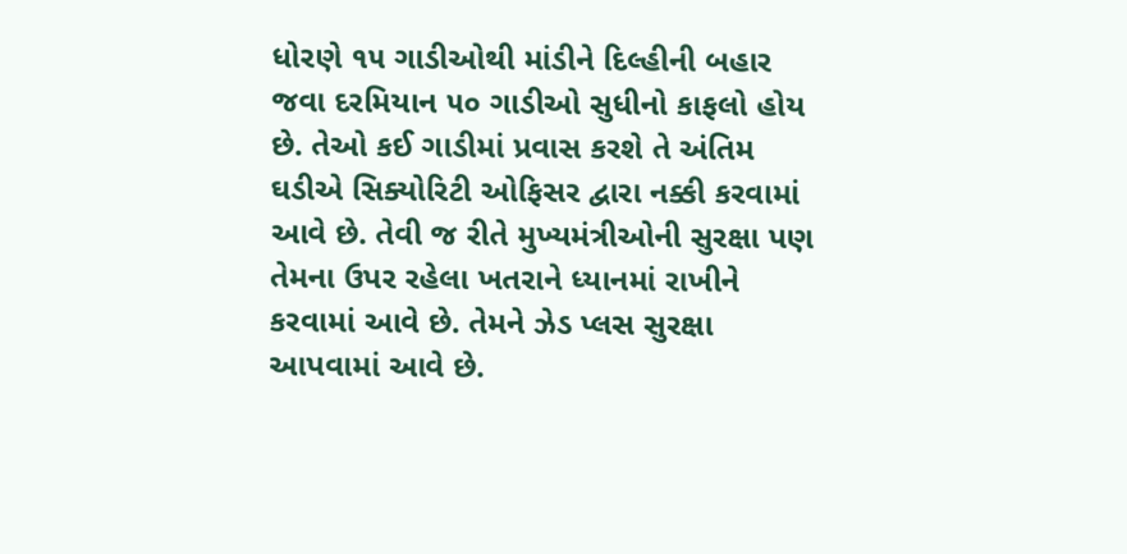ધોરણે ૧૫ ગાડીઓથી માંડીને દિલ્હીની બહાર જવા દરમિયાન ૫૦ ગાડીઓ સુધીનો કાફલો હોય છે. તેઓ કઈ ગાડીમાં પ્રવાસ કરશે તે અંતિમ ઘડીએ સિક્યોરિટી ઓફિસર દ્વારા નક્કી કરવામાં આવે છે. તેવી જ રીતે મુખ્યમંત્રીઓની સુરક્ષા પણ તેમના ઉપર રહેલા ખતરાને ધ્યાનમાં રાખીને કરવામાં આવે છે. તેમને ઝેડ પ્લસ સુરક્ષા આપવામાં આવે છે.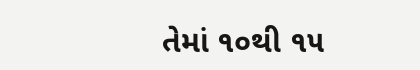તેમાં ૧૦થી ૧૫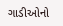ગાડીઓનો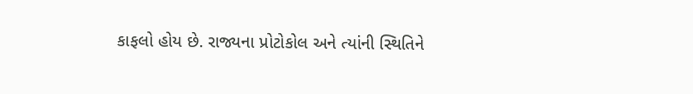કાફલો હોય છે. રાજ્યના પ્રોટોકોલ અને ત્યાંની સ્થિતિને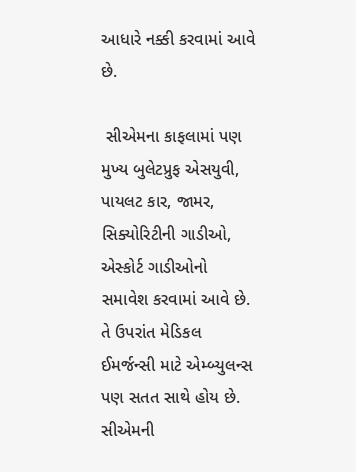આધારે નક્કી કરવામાં આવે છે.

 સીએમના કાફલામાં પણ મુખ્ય બુલેટપ્રુફ એસયુવી, પાયલટ કાર, જામર, સિક્યોરિટીની ગાડીઓ, એસ્કોર્ટ ગાડીઓનો સમાવેશ કરવામાં આવે છે. તે ઉપરાંત મેડિકલ ઈમર્જન્સી માટે એમ્બ્યુલન્સ પણ સતત સાથે હોય છે. સીએમની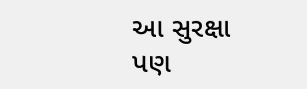આ સુરક્ષા પણ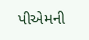પીએમની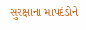સુરક્ષાના માપદંડોને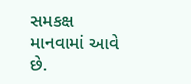સમકક્ષ માનવામાં આવે છે.